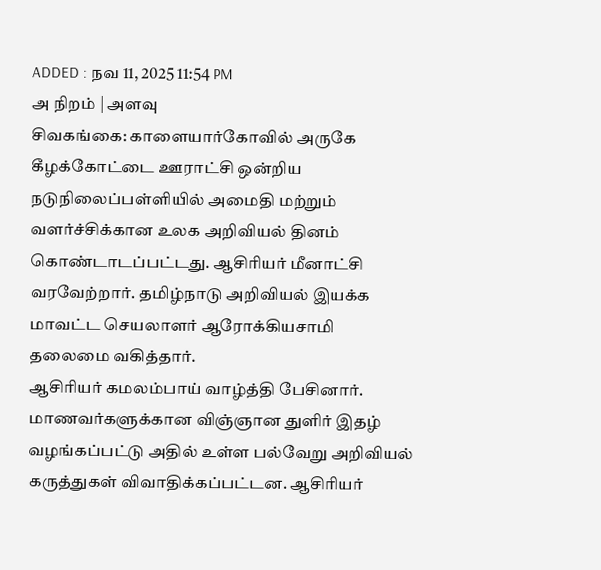ADDED : நவ 11, 2025 11:54 PM
அ நிறம் | அளவு
சிவகங்கை: காளையார்கோவில் அருகே கீழக்கோட்டை ஊராட்சி ஒன்றிய நடுநிலைப்பள்ளியில் அமைதி மற்றும் வளர்ச்சிக்கான உலக அறிவியல் தினம் கொண்டாடப்பட்டது. ஆசிரியர் மீனாட்சி வரவேற்றார். தமிழ்நாடு அறிவியல் இயக்க மாவட்ட செயலாளர் ஆரோக்கியசாமி தலைமை வகித்தார்.
ஆசிரியர் கமலம்பாய் வாழ்த்தி பேசினார். மாணவர்களுக்கான விஞ்ஞான துளிர் இதழ் வழங்கப்பட்டு அதில் உள்ள பல்வேறு அறிவியல் கருத்துகள் விவாதிக்கப்பட்டன. ஆசிரியர்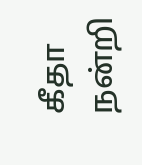கீதா நன்றி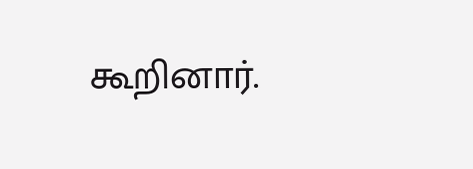கூறினார்.